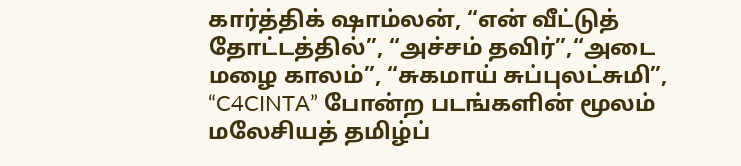கார்த்திக் ஷாம்லன், “என் வீட்டுத் தோட்டத்தில்”, “அச்சம் தவிர்”,“அடை மழை காலம்”, “சுகமாய் சுப்புலட்சுமி”, “C4CINTA” போன்ற படங்களின் மூலம் மலேசியத் தமிழ்ப்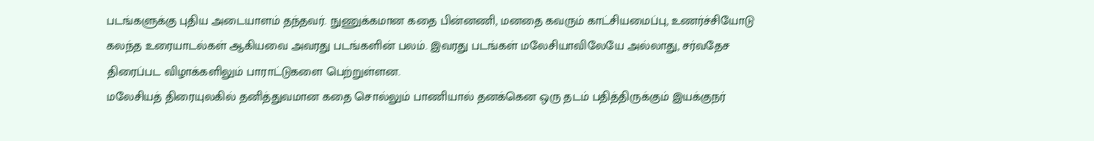படங்களுக்கு புதிய அடையாளம் தந்தவர். நுணுக்கமான கதை பின்னணி, மனதை கவரும் காட்சியமைப்பு, உணர்ச்சியோடு கலந்த உரையாடல்கள் ஆகியவை அவரது படங்களின் பலம். இவரது படங்கள் மலேசியாவிலேயே அல்லாது, சர்வதேச திரைப்பட விழாக்களிலும் பாராட்டுகளை பெற்றுள்ளன.
மலேசியத் திரையுலகில் தனித்துவமான கதை சொல்லும் பாணியால் தனக்கென ஒரு தடம் பதித்திருக்கும் இயக்குநர்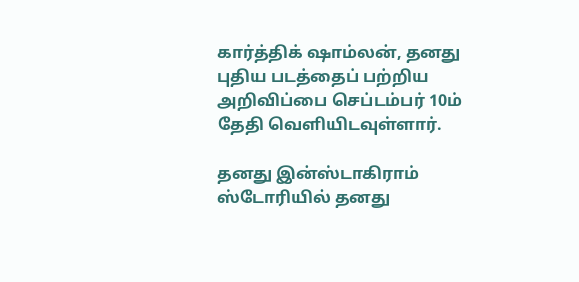கார்த்திக் ஷாம்லன், தனது புதிய படத்தைப் பற்றிய அறிவிப்பை செப்டம்பர் 10ம் தேதி வெளியிடவுள்ளார்.

தனது இன்ஸ்டாகிராம் ஸ்டோரியில் தனது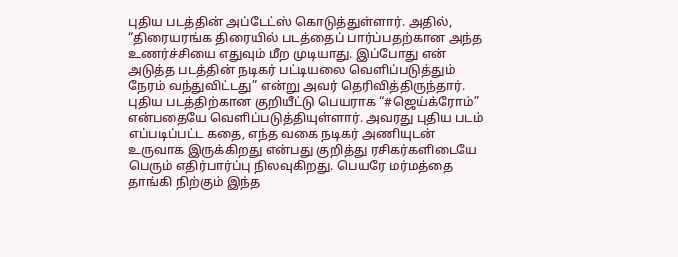புதிய படத்தின் அப்டேட்ஸ் கொடுத்துள்ளார். அதில்,
“திரையரங்க திரையில் படத்தைப் பார்ப்பதற்கான அந்த உணர்ச்சியை எதுவும் மீற முடியாது. இப்போது என் அடுத்த படத்தின் நடிகர் பட்டியலை வெளிப்படுத்தும் நேரம் வந்துவிட்டது” என்று அவர் தெரிவித்திருந்தார்.
புதிய படத்திற்கான குறியீட்டு பெயராக “#ஜெய்க்ரோம்” என்பதையே வெளிப்படுத்தியுள்ளார். அவரது புதிய படம் எப்படிப்பட்ட கதை, எந்த வகை நடிகர் அணியுடன் உருவாக இருக்கிறது என்பது குறித்து ரசிகர்களிடையே பெரும் எதிர்பார்ப்பு நிலவுகிறது. பெயரே மர்மத்தை தாங்கி நிற்கும் இந்த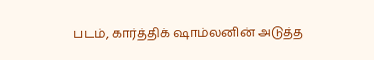படம், கார்த்திக் ஷாம்லனின் அடுத்த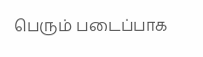பெரும் படைப்பாக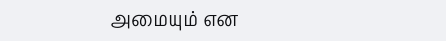அமையும் என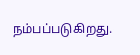நம்பப்படுகிறது.